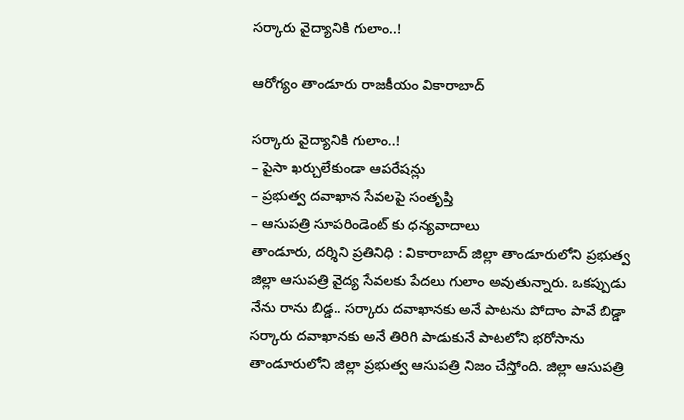సర్కారు వైద్యానికి గులాం..!

ఆరోగ్యం తాండూరు రాజకీయం వికారాబాద్

సర్కారు వైద్యానికి గులాం..!
– పైసా ఖర్చులేకుండా ఆపరేషన్లు
– ప్రభుత్వ దవాఖాన సేవలపై సంతృప్తి
– ఆసుపత్రి సూపరిండెంట్ కు ధన్యవాదాలు
తాండూరు, దర్శిని ప్రతినిధి : వికారాబాద్ జిల్లా తాండూరులోని ప్రభుత్వ జిల్లా ఆసుపత్రి వైద్య సేవలకు పేదలు గులాం అవుతున్నారు. ఒకప్పుడు నేను రాను బిడ్డ.. సర్కారు దవాఖానకు అనే పాటను పోదాం పావే బిడ్డా సర్కారు దవాఖానకు అనే తిరిగి పాడుకునే పాటలోని భరోసాను తాండూరులోని జిల్లా ప్రభుత్వ ఆసుపత్రి నిజం చేస్తోంది. జిల్లా ఆసుపత్రి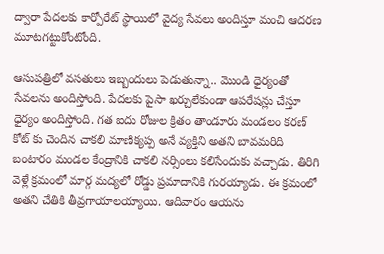ద్వారా పేదలకు కార్పోరేట్ స్థాయిలో వైద్య సేవలు అందిస్తూ మంచి ఆదరణ మూటగట్టుకోంటోంది.

ఆసుపత్రిలో వసతులు ఇబ్బందులు పెడుతున్నా.. మొండి ధైర్యంతో సేవలను అందిస్తోంది. పేదలకు పైసా ఖర్చులేకుండా ఆపరేషన్లు చేస్తూ ధైర్యం అందిస్తోంది. గత ఐదు రోజుల క్రితం తాండూరు మండలం కరణ్ కోట్ కు చెందిన చాకలి మాణిక్యప్ప అనే వ్యక్తిని అతని బావమరిది బంటారం మండల కేంద్రానికి చాకలి నర్సింలు కలిసేందుకు వచ్చాడు. తిరిగి వెళ్లే క్రమంలో మార్గ మద్యలో రోడ్డు ప్రమాదానికి గురయ్యాడు. ఈ క్రమంలో అతని చేతికి తీవ్రగాయాలయ్యాయి. ఆదివారం ఆయను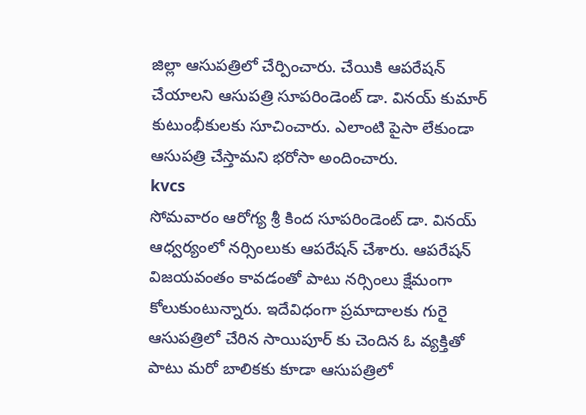జిల్లా ఆసుపత్రిలో చేర్పించారు. చేయికి ఆపరేషన్ చేయాలని ఆసుపత్రి సూపరిండెంట్ డా. వినయ్ కుమార్ కుటుంభీకులకు సూచించారు. ఎలాంటి పైసా లేకుండా ఆసుపత్రి చేస్తామని భరోసా అందించారు.
kvcs
సోమవారం ఆరోగ్య శ్రీ కింద సూపరిండెంట్ డా. వినయ్ ఆధ్వర్యంలో నర్సింలుకు ఆపరేషన్ చేశారు. ఆపరేషన్ విజయవంతం కావడంతో పాటు నర్సింలు క్షేమంగా కోలుకుంటున్నారు. ఇదేవిధంగా ప్రమాదాలకు గురై ఆసుపత్రిలో చేరిన సాయిపూర్ కు చెందిన ఓ వ్యక్తితో పాటు మరో బాలికకు కూడా ఆసుపత్రిలో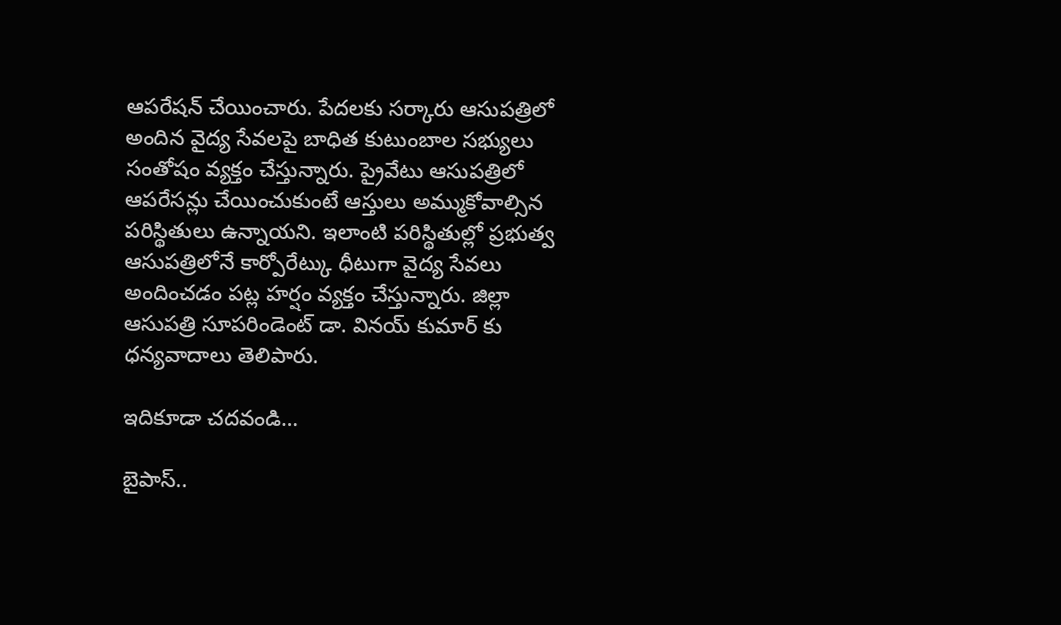ఆపరేషన్ చేయించారు. పేదలకు సర్కారు ఆసుపత్రిలో అందిన వైద్య సేవలపై బాధిత కుటుంబాల సభ్యులు సంతోషం వ్యక్తం చేస్తున్నారు. ప్రైవేటు ఆసుపత్రిలో ఆపరేసన్లు చేయించుకుంటే ఆస్తులు అమ్ముకోవాల్సిన పరిస్థితులు ఉన్నాయని. ఇలాంటి పరిస్థితుల్లో ప్రభుత్వ ఆసుపత్రిలోనే కార్పోరేట్కు ధీటుగా వైద్య సేవలు అందించడం పట్ల హర్షం వ్యక్తం చేస్తున్నారు. జిల్లా ఆసుపత్రి సూపరిండెంట్ డా. వినయ్ కుమార్ కు ధన్యవాదాలు తెలిపారు.

ఇదికూడా చదవండి…

బైపాస్..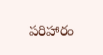పరిహారం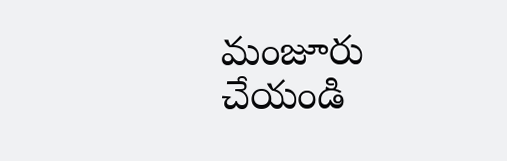మంజూరు చేయండి